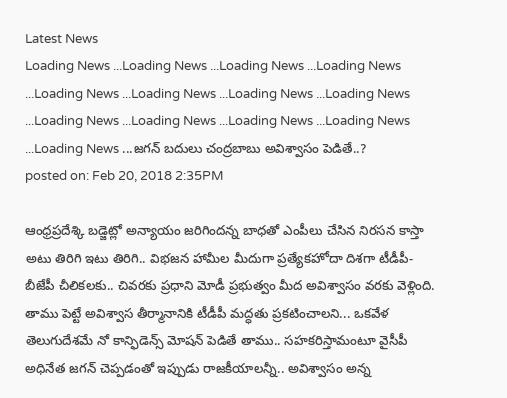Latest News
Loading News ...Loading News ...Loading News ...Loading News ...Loading News ...Loading News ...Loading News ...Loading News ...Loading News ...Loading News ...Loading News ...Loading News ...Loading News ...జగన్ బదులు చంద్రబాబు అవిశ్వాసం పెడితే..?
posted on: Feb 20, 2018 2:35PM

ఆంధ్రప్రదేశ్కి బడ్జెట్లో అన్యాయం జరిగిందన్న బాధతో ఎంపీలు చేసిన నిరసన కాస్తా అటు తిరిగి ఇటు తిరిగి.. విభజన హామీల మీదుగా ప్రత్యేకహోదా దిశగా టీడీపీ-బీజేపీ చీలికలకు.. చివరకు ప్రధాని మోడీ ప్రభుత్వం మీద అవిశ్వాసం వరకు వెళ్లింది. తాము పెట్టే అవిశ్వాస తీర్మానానికి టీడీపీ మద్ధతు ప్రకటించాలని... ఒకవేళ తెలుగుదేశమే నో కాన్ఫిడెన్స్ మోషన్ పెడితే తాము.. సహకరిస్తామంటూ వైసీపీ అధినేత జగన్ చెప్పడంతో ఇప్పుడు రాజకీయాలన్నీ.. అవిశ్వాసం అన్న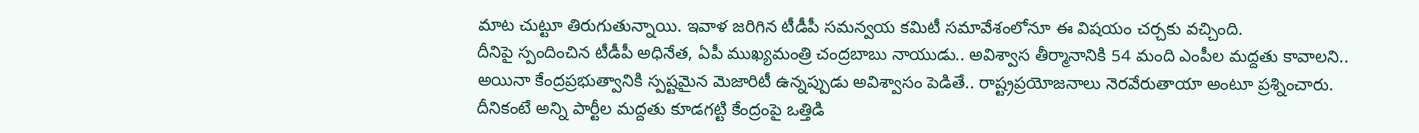మాట చుట్టూ తిరుగుతున్నాయి. ఇవాళ జరిగిన టీడీపీ సమన్వయ కమిటీ సమావేశంలోనూ ఈ విషయం చర్చకు వచ్చింది.
దీనిపై స్పందించిన టీడీపీ అధినేత, ఏపీ ముఖ్యమంత్రి చంద్రబాబు నాయుడు.. అవిశ్వాస తీర్మానానికి 54 మంది ఎంపీల మద్దతు కావాలని.. అయినా కేంద్రప్రభుత్వానికి స్పష్టమైన మెజారిటీ ఉన్నప్పుడు అవిశ్వాసం పెడితే.. రాష్ట్రప్రయోజనాలు నెరవేరుతాయా అంటూ ప్రశ్నించారు. దీనికంటే అన్ని పార్టీల మద్దతు కూడగట్టి కేంద్రంపై ఒత్తిడి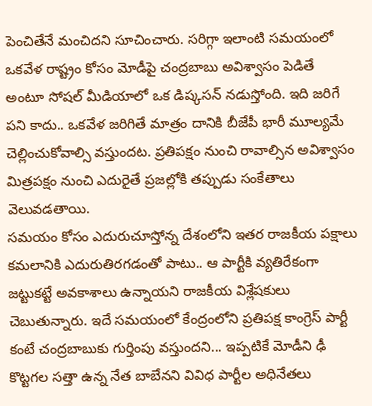పెంచితేనే మంచిదని సూచించారు. సరిగ్గా ఇలాంటి సమయంలో ఒకవేళ రాష్ట్రం కోసం మోడీపై చంద్రబాబు అవిశ్వాసం పెడితే అంటూ సోషల్ మీడియాలో ఒక డిష్కసన్ నడుస్తోంది. ఇది జరిగే పని కాదు.. ఒకవేళ జరిగితే మాత్రం దానికి బీజేపీ భారీ మూల్యమే చెల్లించుకోవాల్సి వస్తుందట. ప్రతిపక్షం నుంచి రావాల్సిన అవిశ్వాసం మిత్రపక్షం నుంచి ఎదురైతే ప్రజల్లోకి తప్పుడు సంకేతాలు వెలువడతాయి.
సమయం కోసం ఎదురుచూస్తోన్న దేశంలోని ఇతర రాజకీయ పక్షాలు కమలానికి ఎదురుతిరగడంతో పాటు.. ఆ పార్టీకి వ్యతిరేకంగా జట్టుకట్టే అవకాశాలు ఉన్నాయని రాజకీయ విశ్లేషకులు చెబుతున్నారు. ఇదే సమయంలో కేంద్రంలోని ప్రతిపక్ష కాంగ్రెస్ పార్టీ కంటే చంద్రబాబుకు గుర్తింపు వస్తుందని... ఇప్పటికే మోడీని ఢీ కొట్టగల సత్తా ఉన్న నేత బాబేనని వివిధ పార్టీల అధినేతలు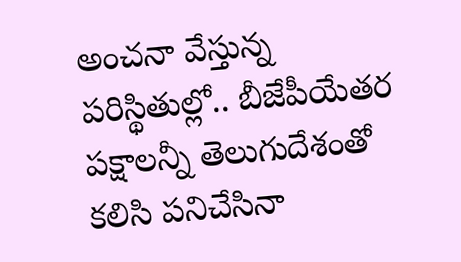అంచనా వేస్తున్న పరిస్థితుల్లో.. బీజేపీయేతర పక్షాలన్నీ తెలుగుదేశంతో కలిసి పనిచేసినా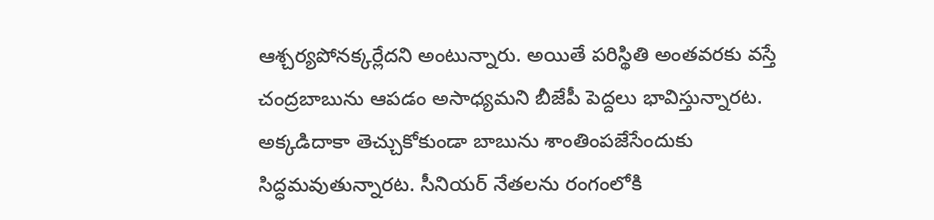ఆశ్చర్యపోనక్కర్లేదని అంటున్నారు. అయితే పరిస్థితి అంతవరకు వస్తే చంద్రబాబును ఆపడం అసాధ్యమని బీజేపీ పెద్దలు భావిస్తున్నారట. అక్కడిదాకా తెచ్చుకోకుండా బాబును శాంతింపజేసేందుకు సిద్ధమవుతున్నారట. సీనియర్ నేతలను రంగంలోకి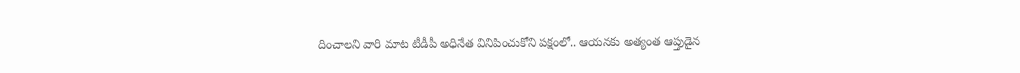దించాలని వారి మాట టీడీపీ అధినేత వినిపించుకోని పక్షంలో.. ఆయనకు అత్యంత ఆప్తుడైన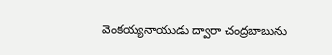వెంకయ్యనాయుడు ద్వారా చంద్రబాబును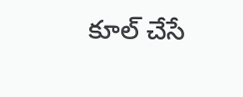కూల్ చేసే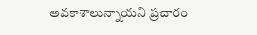అవకాశాలున్నాయని ప్రచారం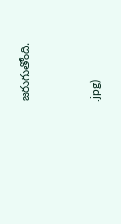జరుగుతోంది.


.jpg)